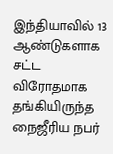இந்தியாவில் 13 ஆண்டுகளாக சட்ட விரோதமாக தங்கியிருந்த நைஜீரிய நபர்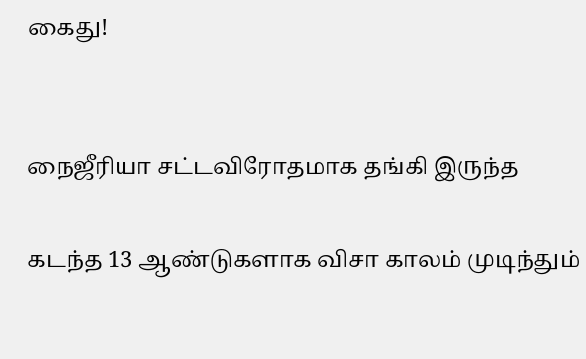கைது!


நைஜீரியா சட்டவிரோதமாக தங்கி இருந்த

கடந்த 13 ஆண்டுகளாக விசா காலம் முடிந்தும்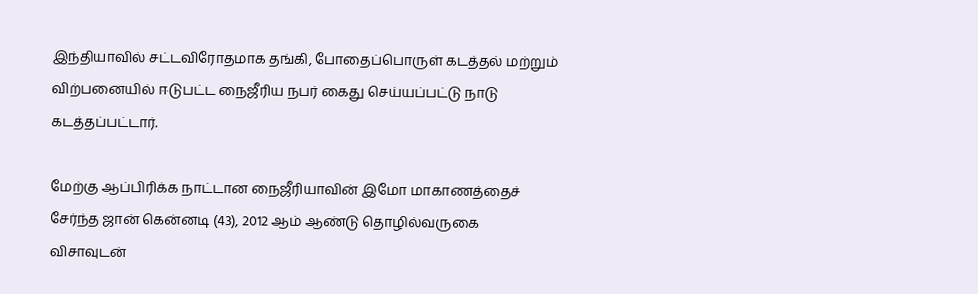இந்தியாவில் சட்டவிரோதமாக தங்கி, போதைப்பொருள் கடத்தல் மற்றும் விற்பனையில் ஈடுபட்ட நைஜீரிய நபர் கைது செய்யப்பட்டு நாடு கடத்தப்பட்டார்.

மேற்கு ஆப்பிரிக்க நாட்டான நைஜீரியாவின் இமோ மாகாணத்தைச் சேர்ந்த ஜான் கென்னடி (43), 2012 ஆம் ஆண்டு தொழில்வருகை விசாவுடன்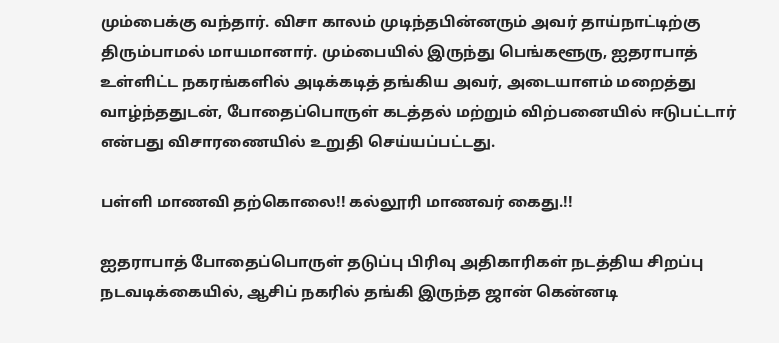மும்பைக்கு வந்தார். விசா காலம் முடிந்தபின்னரும் அவர் தாய்நாட்டிற்கு திரும்பாமல் மாயமானார். மும்பையில் இருந்து பெங்களூரு, ஐதராபாத் உள்ளிட்ட நகரங்களில் அடிக்கடித் தங்கிய அவர், அடையாளம் மறைத்து வாழ்ந்ததுடன், போதைப்பொருள் கடத்தல் மற்றும் விற்பனையில் ஈடுபட்டார் என்பது விசாரணையில் உறுதி செய்யப்பட்டது.

பள்ளி மாணவி தற்கொலை!! கல்லூரி மாணவர் கைது.!!

ஐதராபாத் போதைப்பொருள் தடுப்பு பிரிவு அதிகாரிகள் நடத்திய சிறப்பு நடவடிக்கையில், ஆசிப் நகரில் தங்கி இருந்த ஜான் கென்னடி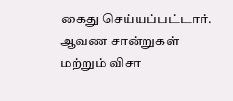கைது செய்யப்பட்டார். ஆவண சான்றுகள் மற்றும் விசா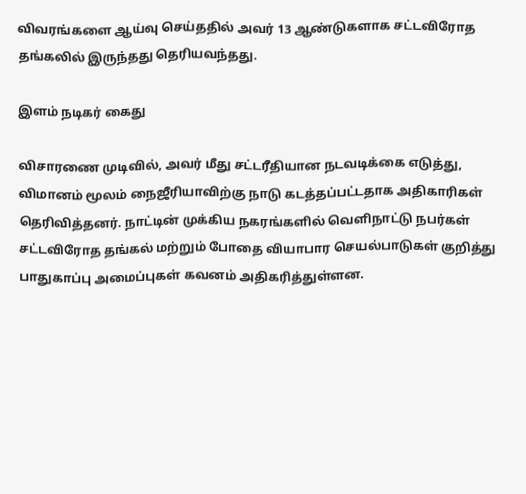விவரங்களை ஆய்வு செய்ததில் அவர் 13 ஆண்டுகளாக சட்டவிரோத தங்கலில் இருந்தது தெரியவந்தது.

இளம் நடிகர் கைது

விசாரணை முடிவில், அவர் மீது சட்டரீதியான நடவடிக்கை எடுத்து, விமானம் மூலம் நைஜீரியாவிற்கு நாடு கடத்தப்பட்டதாக அதிகாரிகள் தெரிவித்தனர். நாட்டின் முக்கிய நகரங்களில் வெளிநாட்டு நபர்கள் சட்டவிரோத தங்கல் மற்றும் போதை வியாபார செயல்பாடுகள் குறித்து பாதுகாப்பு அமைப்புகள் கவனம் அதிகரித்துள்ளன.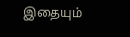இதையும்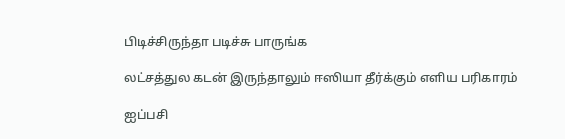பிடிச்சிருந்தா படிச்சு பாருங்க

லட்சத்துல கடன் இருந்தாலும் ஈஸியா தீர்க்கும் எளிய பரிகாரம்

ஐப்பசி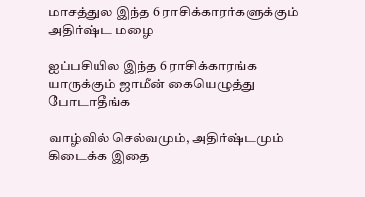மாசத்துல இந்த 6 ராசிக்காரர்களுக்கும் அதிர்ஷ்ட மழை

ஐப்பசியில இந்த 6 ராசிக்காரங்க யாருக்கும் ஜாமீன் கையெழுத்து போடாதீங்க

வாழ்வில் செல்வமும், அதிர்ஷ்டமும் கிடைக்க இதை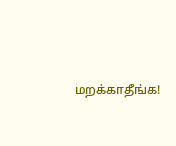மறக்காதீங்க!